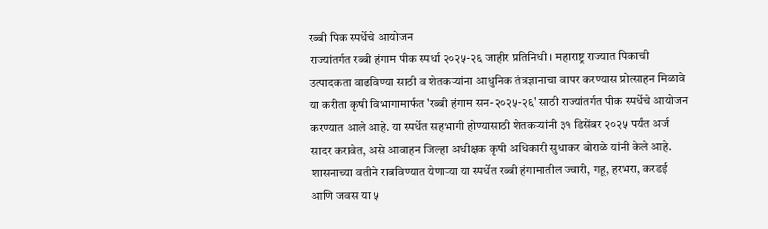रब्बी पिक स्पर्धेचे आयोजन
राज्यांतर्गत रब्बी हंगाम पीक स्पर्धा २०२५-२६ जाहीर प्रतिनिधी । महाराष्ट्र राज्यात पिकाची उत्पादकता वाढविण्या साठी व शेतकऱ्यांना आधुनिक तंत्रज्ञानाचा वापर करण्यास प्रोत्साहन मिळावे या करीता कृषी विभागामार्फत 'रब्बी हंगाम सन-२०२५-२६' साठी राज्यांतर्गत पीक स्पर्धेचे आयोजन करण्यात आले आहे. या स्पर्धेत सहभागी होण्यासाठी शेतकऱ्यांनी ३१ डिसेंबर २०२५ पर्यंत अर्ज सादर करावेत, असे आवाहन जिल्हा अधीक्षक कृषी अधिकारी सुधाकर बोराळे यांनी केले आहे. शासनाच्या वतीने राबविण्यात येणाऱ्या या स्पर्धेत रब्बी हंगामातील ज्वारी, गहू, हरभरा, करडई आणि जवस या ५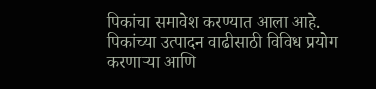पिकांचा समावेश करण्यात आला आहे. पिकांच्या उत्पादन वाढीसाठी विविध प्रयोग करणाऱ्या आणि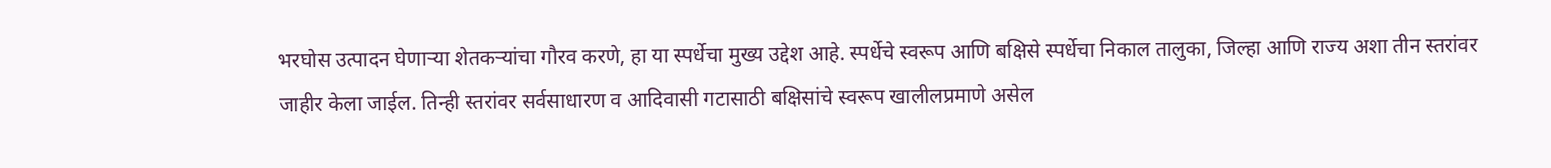भरघोस उत्पादन घेणाऱ्या शेतकऱ्यांचा गौरव करणे, हा या स्पर्धेचा मुख्य उद्देश आहे. स्पर्धेचे स्वरूप आणि बक्षिसे स्पर्धेचा निकाल तालुका, जिल्हा आणि राज्य अशा तीन स्तरांवर जाहीर केला जाईल. तिन्ही स्तरांवर सर्वसाधारण व आदिवासी गटासाठी बक्षिसांचे स्वरूप खालीलप्रमाणे असेल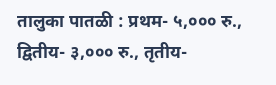तालुका पातळी : प्रथम- ५,००० रु., द्वितीय- ३,००० रु., तृतीय-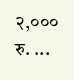२,००० रु. ...